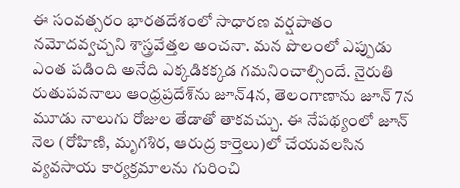ఈ సంవత్సరం భారతదేశంలో సాధారణ వర్షపాతం నమోదవ్వచ్చని శాస్త్రవేత్తల అంచనా. మన పొలంలో ఎప్పుడు ఎంత పడింది అనేది ఎక్కడికక్కడ గమనించాల్సిందే. నైరుతి రుతుపవనాలు ఆంధ్రప్రదేశ్‌ను జూన్‌4న, తెలంగాణాను జూన్‌ 7న మూడు నాలుగు రోజుల తేడాతో తాకవచ్చు. ఈ నేపథ్యంలో జూన్‌ నెల (రోహిణి, మృగశిర, ఆరుద్ర కార్తెలు)లో చేయవలసిన వ్యవసాయ కార్యక్రమాలను గురించి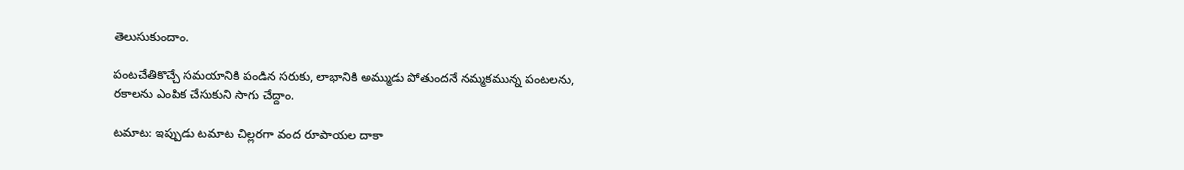తెలుసుకుందాం.

పంటచేతికొచ్చే సమయానికి పండిన సరుకు, లాభానికి అమ్ముడు పోతుందనే నమ్మకమున్న పంటలను, రకాలను ఎంపిక చేసుకుని సాగు చేద్దాం.

టమాట: ఇప్పుడు టమాట చిల్లరగా వంద రూపాయల దాకా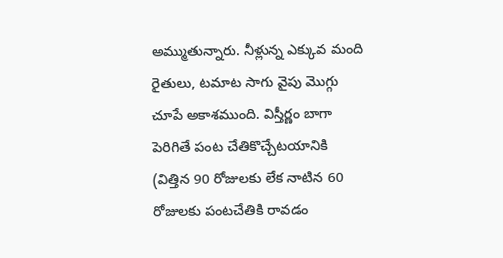అమ్ముతున్నారు. నీళ్లున్న ఎక్కువ మంది రైతులు, టమాట సాగు వైపు మొగ్గు చూపే అకాశముంది. విస్తీర్ణం బాగా పెరిగితే పంట చేతికొచ్చేటయానికి (విత్తిన 90 రోజులకు లేక నాటిన 60 రోజులకు పంటచేతికి రావడం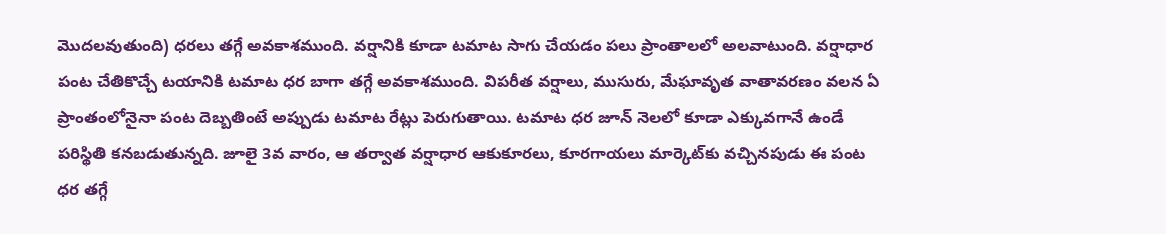మొదలవుతుంది) ధరలు తగ్గే అవకాశముంది. వర్షానికి కూడా టమాట సాగు చేయడం పలు ప్రాంతాలలో అలవాటుంది. వర్షాధార పంట చేతికొచ్చే టయానికి టమాట ధర బాగా తగ్గే అవకాశముంది. విపరీత వర్షాలు, ముసురు, మేఘావృత వాతావరణం వలన ఏ ప్రాంతంలోనైనా పంట దెబ్బతింటే అప్పుడు టమాట రేట్లు పెరుగుతాయి. టమాట ధర జూన్‌ నెలలో కూడా ఎక్కువగానే ఉండే పరిస్థితి కనబడుతున్నది. జూలై 3వ వారం, ఆ తర్వాత వర్షాధార ఆకుకూరలు, కూరగాయలు మార్కెట్‌కు వచ్చినపుడు ఈ పంట ధర తగ్గే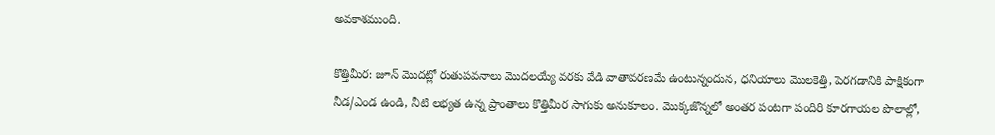అవకాశముంది.

కొత్తిమీర: జూన్‌ మొదట్లో రుతుపవనాలు మొదలయ్యే వరకు వేడి వాతావరణమే ఉంటున్నందున, ధనియాలు మొలకెత్తి, పెరగడానికి పాక్షికంగా నీడ/ఎండ ఉండి, నీటి లభ్యత ఉన్న ప్రాంతాలు కొత్తిమీర సాగుకు అనుకూలం. మొక్కజొన్నలో అంతర పంటగా పందిరి కూరగాయల పొలాల్లో,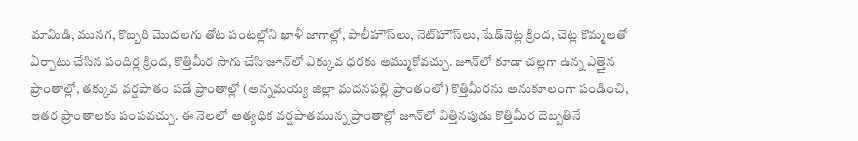మామిడి, మునగ, కొబ్బరి మొదలగు తోట పంటల్లోని ఖాళీ జాగాల్లో, పాలీహౌస్‌లు, నెట్‌హౌస్‌లు, షేడ్‌నెట్ల క్రింద, చెట్ల కొమ్మలతో ఏర్పాటు చేసిన పందిర్ల క్రింద, కొత్తిమీర సాగు చేసి జూన్‌లో ఎక్కువ ధరకు అమ్ముకోవచ్చు. జూన్‌లో కూడా చల్లగా ఉన్న ఎత్తైన ప్రాంతాల్లో, తక్కువ వర్షపాతం పడే ప్రాంతాల్లో (అన్నమయ్య జిల్లా మదనపల్లి ప్రాంతంలో) కొత్తిమీరను అనుకూలంగా పండించి, ఇతర ప్రాంతాలకు పంపవచ్చు. ఈ నెలలో అత్యధిక వర్షపాతమున్న ప్రాంతాల్లో జూన్‌లో విత్తినపుడు కొత్తిమీర దెబ్బతినే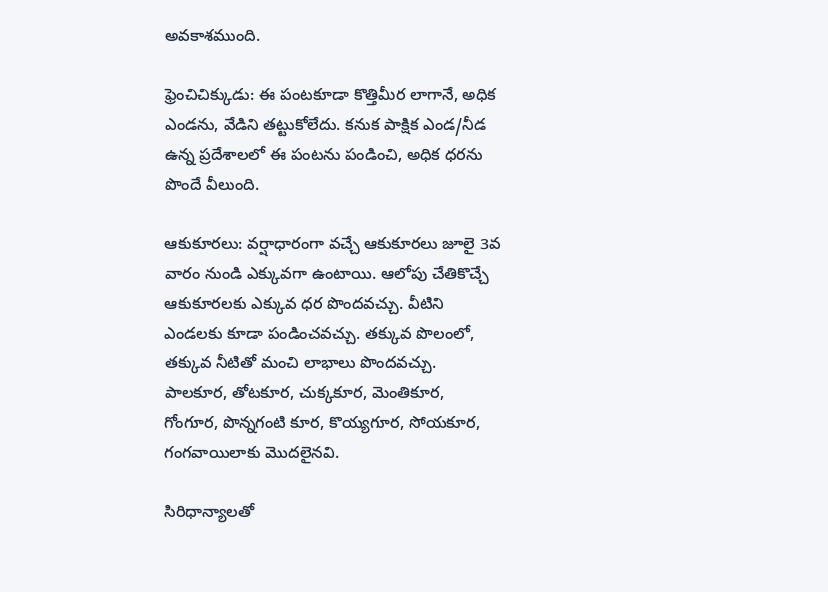అవకాశముంది.

ఫ్రెంచిచిక్కుడు: ఈ పంటకూడా కొత్తిమీర లాగానే, అధిక ఎండను, వేడిని తట్టుకోలేదు. కనుక పాక్షిక ఎండ/నీడ ఉన్న ప్రదేశాలలో ఈ పంటను పండించి, అధిక ధరను పొందే వీలుంది.

ఆకుకూరలు: వర్షాధారంగా వచ్చే ఆకుకూరలు జూలై 3వ వారం నుండి ఎక్కువగా ఉంటాయి. ఆలోపు చేతికొచ్చే ఆకుకూరలకు ఎక్కువ ధర పొందవచ్చు. వీటిని ఎండలకు కూడా పండించవచ్చు. తక్కువ పొలంలో, తక్కువ నీటితో మంచి లాభాలు పొందవచ్చు. పాలకూర, తోటకూర, చుక్కకూర, మెంతికూర, గోంగూర, పొన్నగంటి కూర, కొయ్యగూర, సోయకూర, గంగవాయిలాకు మొదలైనవి.

సిరిధాన్యాలతో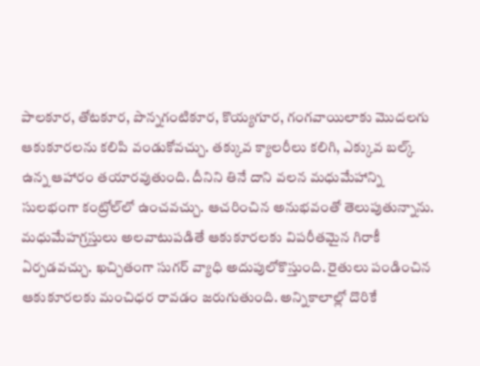పాలకూర, తోటకూర, పొన్నగంటికూర, కొయ్యగూర, గంగవాయిలాకు మొదలగు ఆకుకూరలను కలిపి వండుకోవచ్చు. తక్కువ క్యాలరీలు కలిగి, ఎక్కువ బల్క్‌ ఉన్న ఆహారం తయారవుతుంది. దీనిని తినే దాని వలన మధుమేహాన్ని సులభంగా కంట్రోల్‌లో ఉంచవచ్చు. ఆచరించిన అనుభవంతో తెలుపుతున్నాను. మధుమేహగ్రస్తులు అలవాటుపడితే ఆకుకూరలకు విపరీతమైన గిరాకీ ఏర్పడవచ్చు. ఖచ్చితంగా సుగర్‌ వ్యాధి అదుపులోకొస్తుంది. రైతులు పండించిన ఆకుకూరలకు మంచిధర రావడం జరుగుతుంది. అన్నికాలాల్లో దొరికే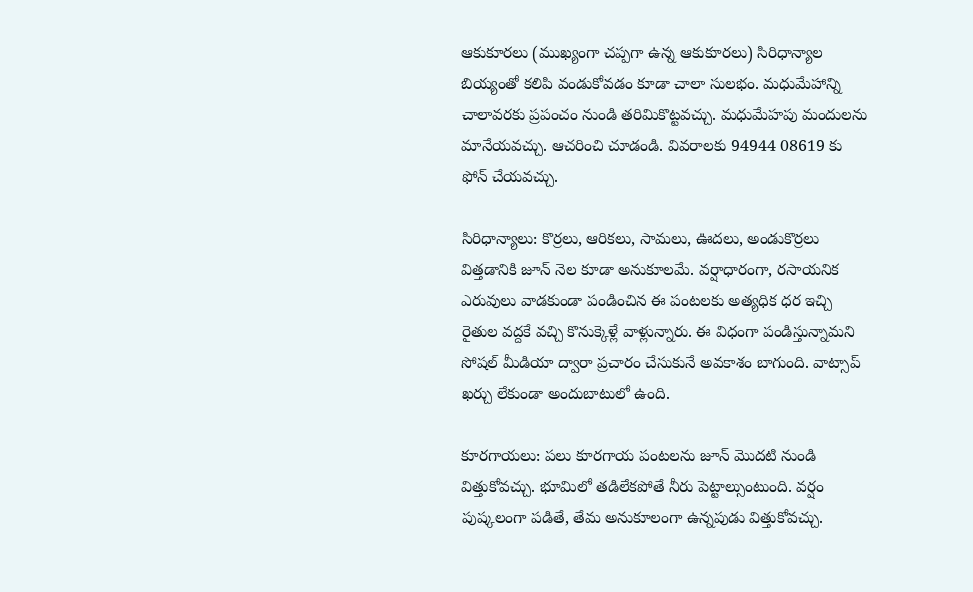ఆకుకూరలు (ముఖ్యంగా చప్పగా ఉన్న ఆకుకూరలు) సిరిధాన్యాల బియ్యంతో కలిపి వండుకోవడం కూడా చాలా సులభం. మధుమేహాన్ని చాలావరకు ప్రపంచం నుండి తరిమికొట్టవచ్చు. మధుమేహపు మందులను మానేయవచ్చు. ఆచరించి చూడండి. వివరాలకు 94944 08619 కు ఫోన్‌ చేయవచ్చు.

సిరిధాన్యాలు: కొర్రలు, ఆరికలు, సామలు, ఊదలు, అండుకొర్రలు విత్తడానికి జూన్‌ నెల కూడా అనుకూలమే. వర్షాధారంగా, రసాయనిక ఎరువులు వాడకుండా పండించిన ఈ పంటలకు అత్యధిక ధర ఇచ్చి రైతుల వద్దకే వచ్చి కొనుక్కెళ్లే వాళ్లున్నారు. ఈ విధంగా పండిస్తున్నామని సోషల్‌ మీడియా ద్వారా ప్రచారం చేసుకునే అవకాశం బాగుంది. వాట్సాప్‌ ఖర్చు లేకుండా అందుబాటులో ఉంది.

కూరగాయలు: పలు కూరగాయ పంటలను జూన్‌ మొదటి నుండి విత్తుకోవచ్చు. భూమిలో తడిలేకపోతే నీరు పెట్టాల్సుంటుంది. వర్షం పుష్కలంగా పడితే, తేమ అనుకూలంగా ఉన్నపుడు విత్తుకోవచ్చు.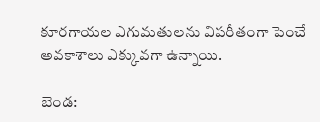కూరగాయల ఎగుమతులను విపరీతంగా పెంచే అవకాశాలు ఎక్కువగా ఉన్నాయి.

బెండ: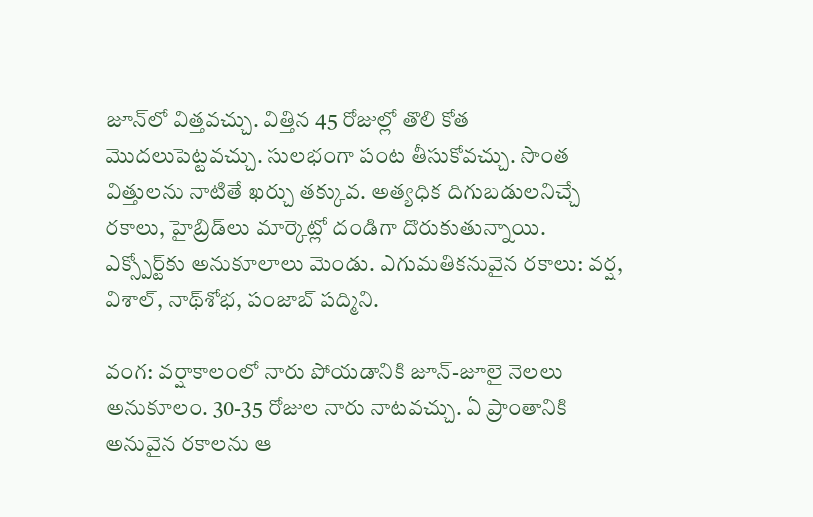జూన్‌లో విత్తవచ్చు. విత్తిన 45 రోజుల్లో తొలి కోత మొదలుపెట్టవచ్చు. సులభంగా పంట తీసుకోవచ్చు. సొంత విత్తులను నాటితే ఖర్చు తక్కువ. అత్యధిక దిగుబడులనిచ్చే రకాలు, హైబ్రిడ్‌లు మార్కెట్లో దండిగా దొరుకుతున్నాయి. ఎక్స్పోర్ట్‌కు అనుకూలాలు మెండు. ఎగుమతికనువైన రకాలు: వర్ష, విశాల్‌, నాథ్‌శోభ, పంజాబ్‌ పద్మిని.

వంగ: వర్షాకాలంలో నారు పోయడానికి జూన్‌-జూలై నెలలు అనుకూలం. 30-35 రోజుల నారు నాటవచ్చు. ఏ ప్రాంతానికి అనువైన రకాలను ఆ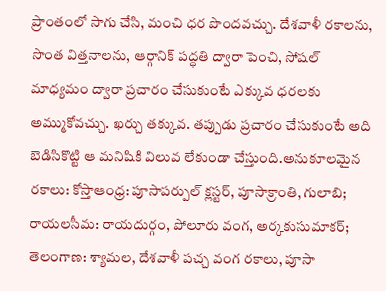ప్రాంతంలో సాగు చేసి, మంచి ధర పొందవచ్చు. దేశవాళీ రకాలను, సొంత విత్తనాలను, ఆర్గానిక్‌ పద్ధతి ద్వారా పెంచి, సోషల్‌ మాధ్యమం ద్వారా ప్రచారం చేసుకుంటే ఎక్కువ ధరలకు అమ్ముకోవచ్చు. ఖర్చు తక్కువ. తప్పుడు ప్రచారం చేసుకుంటే అది బెడిసికొట్టి ఆ మనిషికి విలువ లేకుండా చేస్తుంది.అనుకూలమైన రకాలు: కోస్తాఆంధ్ర: పూసాపర్పుల్‌ క్లస్టర్‌, పూసాక్రాంతి, గులాబి; రాయలసీమ: రాయదుర్గం, పోలూరు వంగ, అర్కకుసుమాకర్‌; తెలంగాణ: శ్యామల, దేశవాళీ పచ్చ వంగ రకాలు, పూసా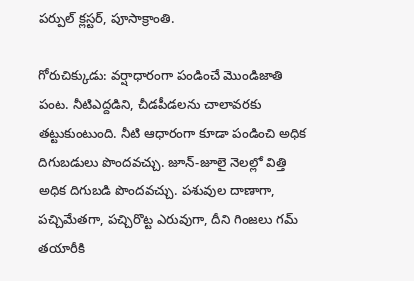పర్పుల్‌ క్లస్టర్‌, పూసాక్రాంతి.

గోరుచిక్కుడు: వర్షాధారంగా పండించే మొండిజాతి పంట. నీటిఎద్దడిని, చీడపీడలను చాలావరకు తట్టుకుంటుంది. నీటి ఆధారంగా కూడా పండించి అధిక దిగుబడులు పొందవచ్చు. జూన్‌-జూలై నెలల్లో విత్తి అధిక దిగుబడి పొందవచ్చు. పశువుల దాణాగా, పచ్చిమేతగా, పచ్చిరొట్ట ఎరువుగా, దీని గింజలు గమ్‌ తయారీకి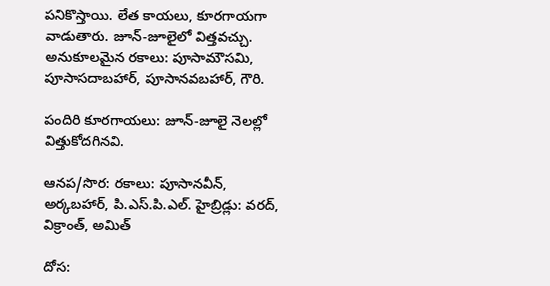పనికొస్తాయి. లేత కాయలు, కూరగాయగా వాడుతారు. జూన్‌-జూలైలో విత్తవచ్చు. అనుకూలమైన రకాలు: పూసామౌసమి, పూసాసదాబహార్‌, పూసానవబహార్‌, గౌరి.

పందిరి కూరగాయలు: జూన్‌-జూలై నెలల్లో విత్తుకోదగినవి.

ఆనప/సొర: రకాలు: పూసానవీన్‌, అర్కబహార్‌, పి.ఎస్‌.పి.ఎల్‌. హైబ్రిడ్లు: వరద్‌, విక్రాంత్‌, అమిత్‌

దోస: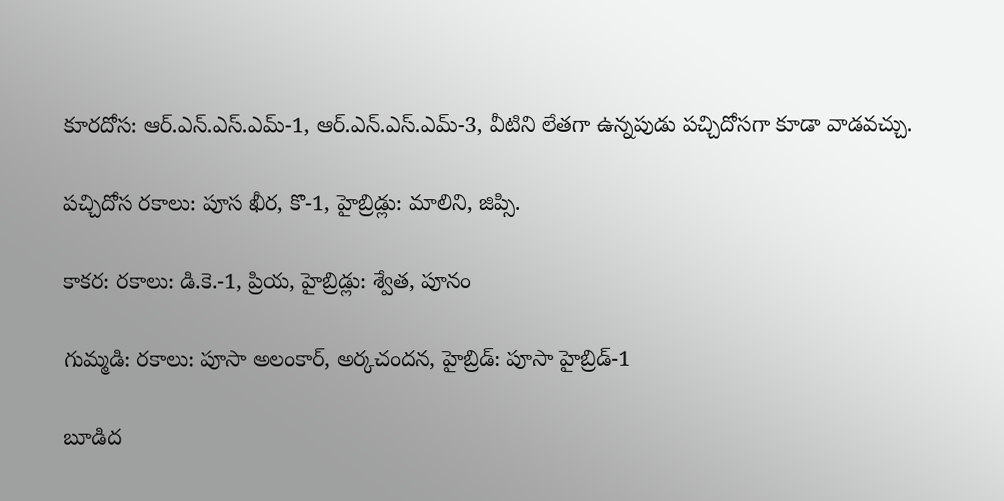కూరదోస: ఆర్‌.ఎన్‌.ఎస్‌.ఎమ్‌-1, ఆర్‌.ఎన్‌.ఎస్‌.ఎమ్‌-3, వీటిని లేతగా ఉన్నపుడు పచ్చిదోసగా కూడా వాడవచ్చు.

పచ్చిదోస రకాలు: పూస ఖీర, కొ-1, హైబ్రిడ్లు: మాలిని, జిప్సి.

కాకర: రకాలు: డి.కె.-1, ప్రియ, హైబ్రిడ్లు: శ్వేత, పూనం

గుమ్మడి: రకాలు: పూసా అలంకార్‌, అర్కచందన, హైబ్రిడ్‌: పూసా హైబ్రిడ్‌-1

బూడిద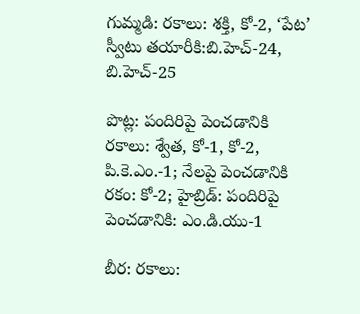గుమ్మడి: రకాలు: శక్తి, కో-2, ‘పేట’ స్వీటు తయారీకి:బి.హెచ్‌-24, బి.హెచ్‌-25

పొట్ల: పందిరిపై పెంచడానికి రకాలు: శ్వేత, కో-1, కో-2, పి.కె.ఎం.-1; నేలపై పెంచడానికి రకం: కో-2; హైబ్రిడ్‌: పందిరిపై పెంచడానికి: ఎం.డి.యు-1

బీర: రకాలు: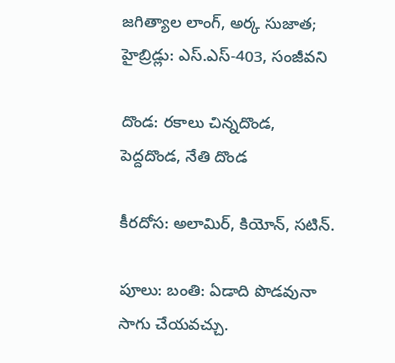జగిత్యాల లాంగ్‌, అర్క సుజాత; హైబ్రిడ్లు: ఎస్‌.ఎస్‌-403, సంజీవని

దొండ: రకాలు చిన్నదొండ, పెద్దదొండ, నేతి దొండ

కీరదోస: అలామిర్‌, కియోన్‌, సటిన్‌.

పూలు: బంతి: ఏడాది పొడవునా సాగు చేయవచ్చు.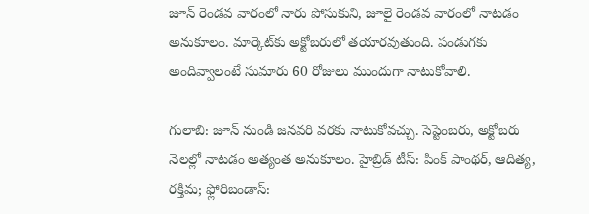జూన్‌ రెండవ వారంలో నారు పోసుకుని, జూలై రెండవ వారంలో నాటడం అనుకూలం. మార్కెట్‌కు అక్టోబరులో తయారవుతుంది. పండుగకు అందివ్వాలంటే సుమారు 60 రోజులు ముందుగా నాటుకోవాలి.

గులాబి: జూన్‌ నుండి జనవరి వరకు నాటుకోవచ్చు. సెప్టెంబరు, అక్టోబరు నెలల్లో నాటడం అత్యంత అనుకూలం. హైబ్రిడ్‌ టీస్‌: పింక్‌ పాంథర్‌, ఆదిత్య, రక్తిమ; ఫ్లోరిబండాస్‌: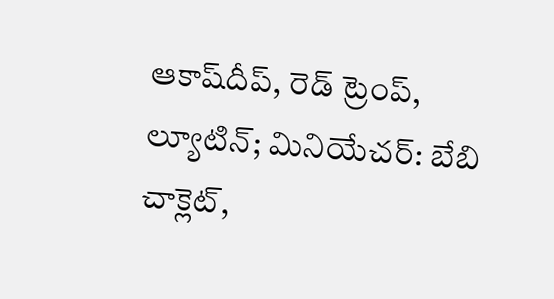ఆకాష్‌దీప్‌, రెడ్‌ ట్రెంప్‌, ల్యూటిన్‌; మినియేచర్‌: బేబి చాక్లెట్‌,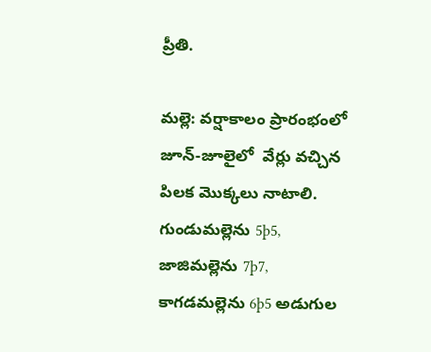ప్రీతి.

మల్లె: వర్షాకాలం ప్రారంభంలో జూన్‌-జూలైలో  వేర్లు వచ్చిన పిలక మొక్కలు నాటాలి. గుండుమల్లెను 5þ5, జాజిమల్లెను 7þ7, కాగడమల్లెను 6þ5 అడుగుల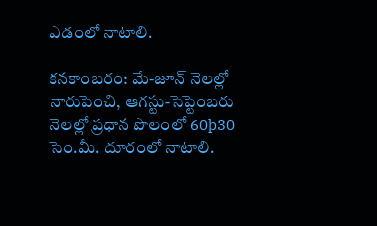ఎడంలో నాటాలి.

కనకాంబరం: మే-జూన్‌ నెలల్లో నారుపెంచి, ఆగస్టు-సెప్టెంబరు నెలల్లో ప్రధాన పొలంలో 60þ30 సెం.మీ. దూరంలో నాటాలి.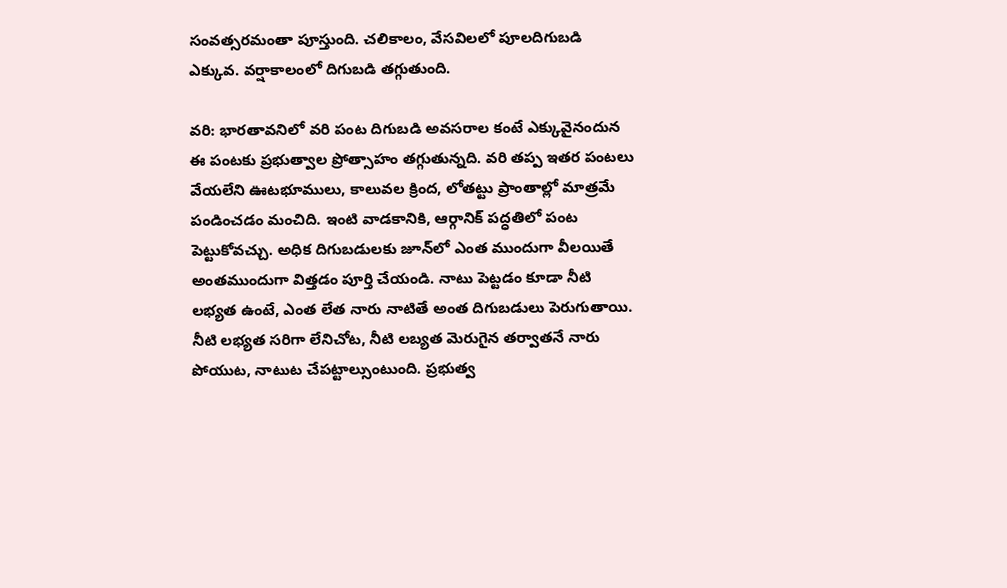సంవత్సరమంతా పూస్తుంది. చలికాలం, వేసవిలలో పూలదిగుబడి ఎక్కువ. వర్షాకాలంలో దిగుబడి తగ్గుతుంది.

వరి: భారతావనిలో వరి పంట దిగుబడి అవసరాల కంటే ఎక్కువైనందున ఈ పంటకు ప్రభుత్వాల ప్రోత్సాహం తగ్గుతున్నది. వరి తప్ప ఇతర పంటలు వేయలేని ఊటభూములు, కాలువల క్రింద, లోతట్టు ప్రాంతాల్లో మాత్రమే పండించడం మంచిది. ఇంటి వాడకానికి, ఆర్గానిక్‌ పద్ధతిలో పంట పెట్టుకోవచ్చు. అధిక దిగుబడులకు జూన్‌లో ఎంత ముందుగా వీలయితే అంతముందుగా విత్తడం పూర్తి చేయండి. నాటు పెట్టడం కూడా నీటి లభ్యత ఉంటే, ఎంత లేత నారు నాటితే అంత దిగుబడులు పెరుగుతాయి. నీటి లభ్యత సరిగా లేనిచోట, నీటి లబ్యత మెరుగైన తర్వాతనే నారు పోయుట, నాటుట చేపట్టాల్సుంటుంది. ప్రభుత్వ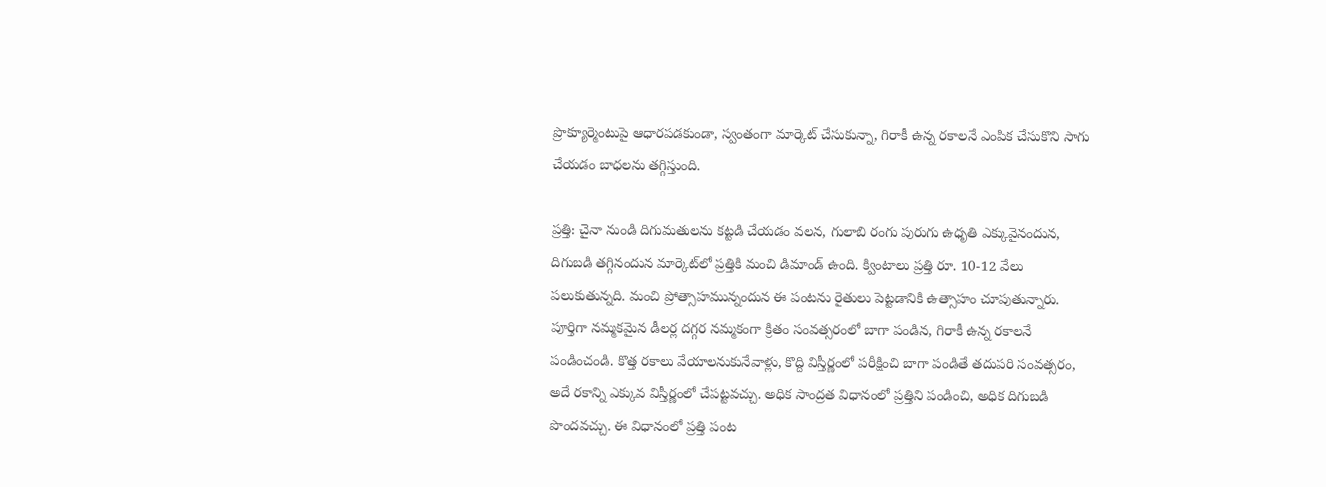ప్రొక్యూర్మెంటుపై ఆధారపడకుండా, స్వంతంగా మార్కెట్‌ చేసుకున్నా, గిరాకీ ఉన్న రకాలనే ఎంపిక చేసుకొని సాగు చేయడం బాధలను తగ్గిస్తుంది.

ప్రత్తి: చైనా నుండి దిగుమతులను కట్టడి చేయడం వలన, గులాబి రంగు పురుగు ఉధృతి ఎక్కువైనందున, దిగుబడి తగ్గినందున మార్కెట్‌లో ప్రత్తికి మంచి డిమాండ్‌ ఉంది. క్వింటాలు ప్రత్తి రూ. 10-12 వేలు పలుకుతున్నది. మంచి ప్రోత్సాహమున్నందున ఈ పంటను రైతులు పెట్టడానికి ఉత్సాహం చూపుతున్నారు. పూర్తిగా నమ్మకమైన డీలర్ల దగ్గర నమ్మకంగా క్రితం సంవత్సరంలో బాగా పండిన, గిరాకీ ఉన్న రకాలనే పండించండి. కొత్త రకాలు వేయాలనుకునేవాళ్లు, కొద్ది విస్తీర్ణంలో పరీక్షించి బాగా పండితే తదుపరి సంవత్సరం, అదే రకాన్ని ఎక్కువ విస్తీర్ణంలో చేపట్టవచ్చు. అధిక సాంద్రత విధానంలో ప్రత్తిని పండించి, అధిక దిగుబడి పొందవచ్చు. ఈ విధానంలో ప్రత్తి పంట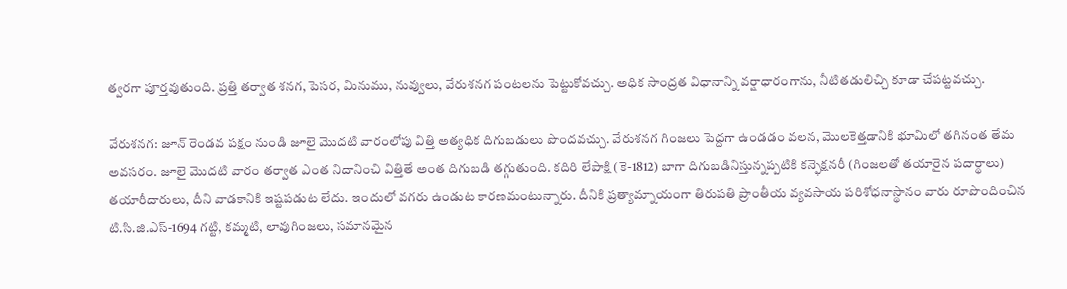త్వరగా పూర్తవుతుంది. ప్రత్తి తర్వాత శనగ, పెసర, మినుము, నువ్వులు, వేరుశనగ పంటలను పెట్టుకోవచ్చు. అధిక సాంద్రత విధానాన్ని వర్షాధారంగాను, నీటితడులిచ్చి కూడా చేపట్టవచ్చు.

వేరుశనగ: జూన్‌ రెండవ పక్షం నుండి జూలై మొదటి వారంలోపు విత్తి అత్యధిక దిగుబడులు పొందవచ్చు. వేరుశనగ గింజలు పెద్దగా ఉండడం వలన, మొలకెత్తడానికి భూమిలో తగినంత తేమ అవసరం. జూలై మొదటి వారం తర్వాత ఎంత నిదానించి విత్తితే అంత దిగుబడి తగ్గుతుంది. కదిరి లేపాక్షి (కె-1812) బాగా దిగుబడినిస్తున్నప్పటికి కన్ఫెక్షనరీ (గింజలతో తయారైన పదార్థాలు) తయారీదారులు, దీని వాడకానికి ఇష్టపడుట లేదు. ఇందులో వగరు ఉండుట కారణమంటున్నారు. దీనికి ప్రత్యామ్నాయంగా తిరుపతి ప్రాంతీయ వ్యవసాయ పరిశోధనాస్థానం వారు రూపొందించిన టి.సి.జి.ఎస్‌-1694 గట్టి, కమ్మటి, లావుగింజలు, సమానమైన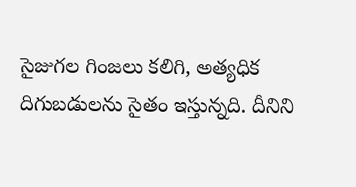సైజుగల గింజలు కలిగి, అత్యధిక దిగుబడులను సైతం ఇస్తున్నది. దీనిని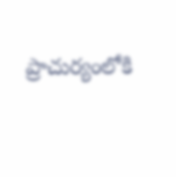ప్రాచుర్యంలోకి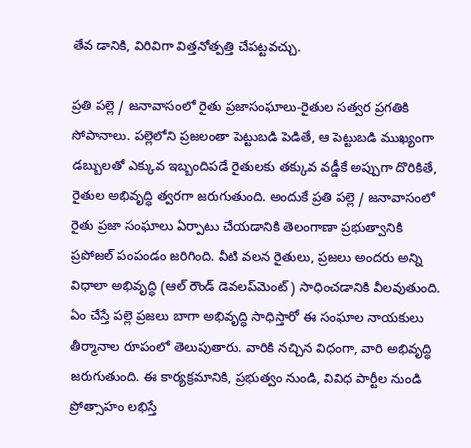తేవ డానికి, విరివిగా విత్తనోత్పత్తి చేపట్టవచ్చు.

ప్రతి పల్లె / జనావాసంలో రైతు ప్రజాసంఘాలు-రైతుల సత్వర ప్రగతికి సోపానాలు. పల్లెలోని ప్రజలంతా పెట్టుబడి పెడితే, ఆ పెట్టుబడి ముఖ్యంగా డబ్బులతో ఎక్కువ ఇబ్బందిపడే రైతులకు తక్కువ వడ్డీకే అప్పుగా దొరికితే, రైతుల అభివృద్ధి త్వరగా జరుగుతుంది. అందుకే ప్రతి పల్లె / జనావాసంలో రైతు ప్రజా సంఘాలు ఏర్పాటు చేయడానికి తెలంగాణా ప్రభుత్వానికి ప్రపోజల్‌ పంపండం జరిగింది. వీటి వలన రైతులు, ప్రజలు అందరు అన్ని విధాలా అభివృద్ధి (ఆల్‌ రౌండ్‌ డెవలప్‌మెంట్‌) సాధించడానికి వీలవుతుంది. ఏం చేస్తే పల్లె ప్రజలు బాగా అభివృద్ధి సాధిస్తారో ఈ సంఘాల నాయకులు తీర్మానాల రూపంలో తెలుపుతారు. వారికి నచ్చిన విధంగా, వారి అభివృద్ధి జరుగుతుంది. ఈ కార్యక్రమానికి, ప్రభుత్వం నుండి, వివిధ పార్టీల నుండి ప్రోత్సాహం లభిస్తే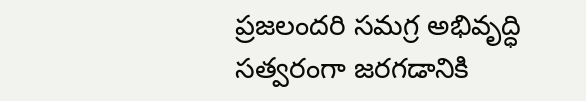ప్రజలందరి సమగ్ర అభివృద్ధి సత్వరంగా జరగడానికి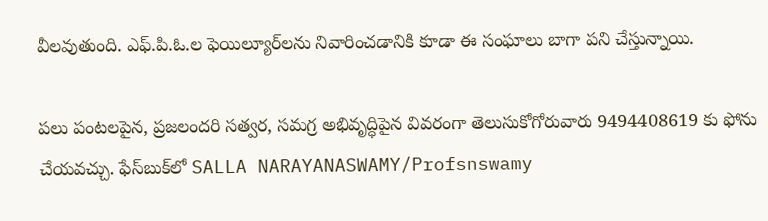వీలవుతుంది. ఎఫ్‌.పి.ఓ.ల ఫెయిల్యూర్‌లను నివారించడానికి కూడా ఈ సంఘాలు బాగా పని చేస్తున్నాయి.

పలు పంటలపైన, ప్రజలందరి సత్వర, సమగ్ర అభివృద్ధిపైన వివరంగా తెలుసుకోగోరువారు 9494408619 కు ఫోను చేయవచ్చు. ఫేస్‌బుక్‌లో SALLA NARAYANASWAMY/Profsnswamy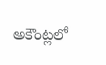అకౌంట్లలో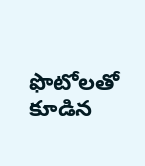ఫొటోలతో కూడిన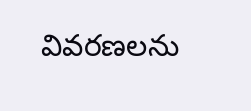వివరణలను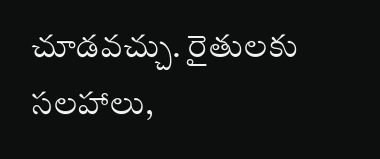చూడవచ్చు. రైతులకు సలహాలు,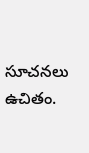సూచనలు ఉచితం.